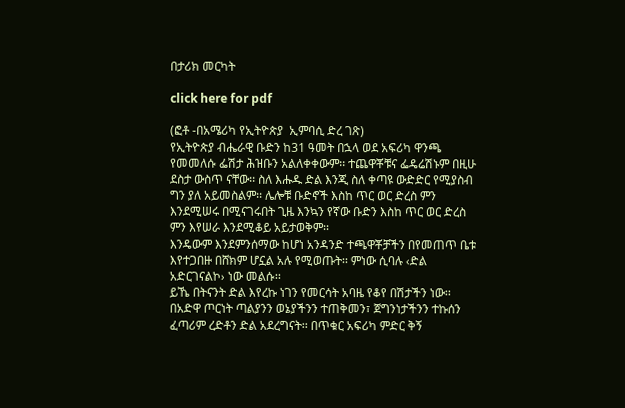በታሪክ መርካት

click here for pdf

(ፎቶ -በአሜሪካ የኢትዮጵያ  ኢምባሲ ድረ ገጽ)
የኢትዮጵያ ብሔራዊ ቡድን ከ31 ዓመት በኋላ ወደ አፍሪካ ዋንጫ የመመለሱ ፌሽታ ሕዝቡን አልለቀቀውም፡፡ ተጨዋቾቹና ፌዴሬሽኑም በዚሁ ደስታ ውስጥ ናቸው፡፡ ስለ እሑዱ ድል እንጂ ስለ ቀጣዩ ውድድር የሚያስብ ግን ያለ አይመስልም፡፡ ሌሎቹ ቡድኖች እስከ ጥር ወር ድረስ ምን እንደሚሠሩ በሚናገሩበት ጊዜ እንኳን የኛው ቡድን እስከ ጥር ወር ድረስ ምን እየሠራ እንደሚቆይ አይታወቅም፡፡
እንዴውም እንደምንሰማው ከሆነ አንዳንድ ተጫዋቾቻችን በየመጠጥ ቤቱ እየተጋበዙ በሸክም ሆኗል አሉ የሚወጡት፡፡ ምነው ሲባሉ ‹ድል አድርገናልኮ› ነው መልሱ፡፡
ይኼ በትናንት ድል እየረኩ ነገን የመርሳት አባዜ የቆየ በሽታችን ነው፡፡ በአድዋ ጦርነት ጣልያንን ወኔያችንን ተጠቅመን፣ ጀግንነታችንን ተኩሰን ፈጣሪም ረድቶን ድል አደረግናት፡፡ በጥቁር አፍሪካ ምድር ቅኝ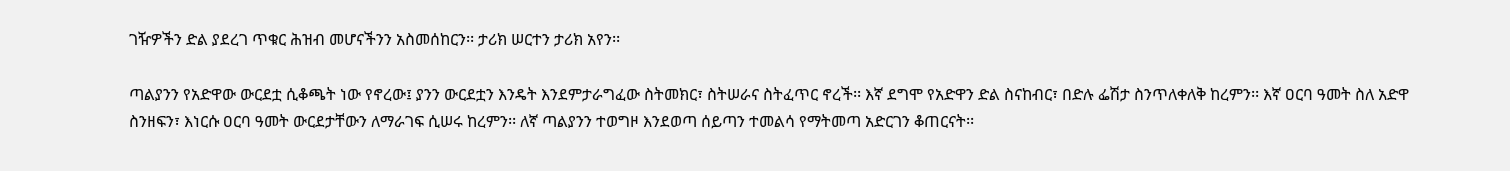ገዥዎችን ድል ያደረገ ጥቁር ሕዝብ መሆናችንን አስመሰከርን፡፡ ታሪክ ሠርተን ታሪክ አየን፡፡

ጣልያንን የአድዋው ውርደቷ ሲቆጫት ነው የኖረው፤ ያንን ውርደቷን እንዴት እንደምታራግፈው ስትመክር፣ ስትሠራና ስትፈጥር ኖረች፡፡ እኛ ደግሞ የአድዋን ድል ስናከብር፣ በድሉ ፌሽታ ስንጥለቀለቅ ከረምን፡፡ እኛ ዐርባ ዓመት ስለ አድዋ ስንዘፍን፣ እነርሱ ዐርባ ዓመት ውርደታቸውን ለማራገፍ ሲሠሩ ከረምን፡፡ ለኛ ጣልያንን ተወግዞ እንደወጣ ሰይጣን ተመልሳ የማትመጣ አድርገን ቆጠርናት፡፡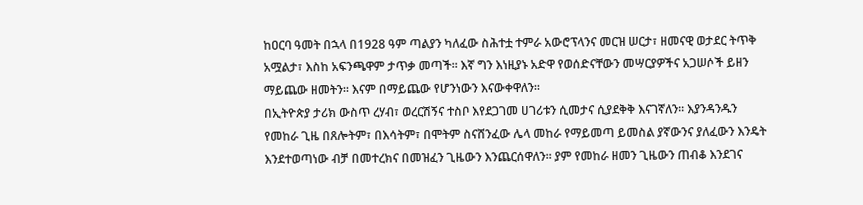ከዐርባ ዓመት በኋላ በ1928 ዓም ጣልያን ካለፈው ስሕተቷ ተምራ አውሮፕላንና መርዝ ሠርታ፣ ዘመናዊ ወታደር ትጥቅ አሟልታ፣ እስከ አፍንጫዋም ታጥቃ መጣች፡፡ እኛ ግን እነዚያኑ አድዋ የወሰድናቸውን መሣርያዎችና አጋሠሶች ይዘን ማይጨው ዘመትን፡፡ እናም በማይጨው የሆንነውን እናውቀዋለን፡፡
በኢትዮጵያ ታሪክ ውስጥ ረሃብ፣ ወረርሽኝና ተስቦ እየደጋገመ ሀገሪቱን ሲመታና ሲያደቅቅ እናገኛለን፡፡ እያንዳንዱን የመከራ ጊዜ በጸሎትም፣ በእሳትም፣ በሞትም ስናሸንፈው ሌላ መከራ የማይመጣ ይመስል ያኛውንና ያለፈውን እንዴት እንደተወጣነው ብቻ በመተረክና በመዝፈን ጊዜውን እንጨርሰዋለን፡፡ ያም የመከራ ዘመን ጊዜውን ጠብቆ እንደገና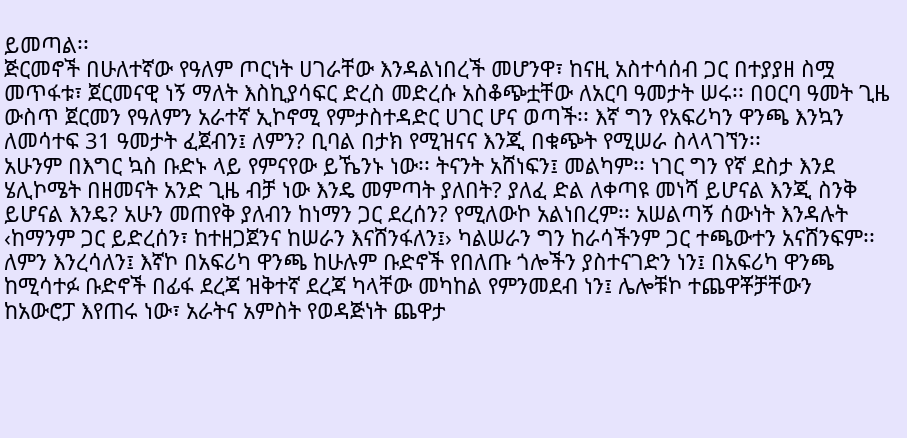ይመጣል፡፡
ጅርመኖች በሁለተኛው የዓለም ጦርነት ሀገራቸው እንዳልነበረች መሆንዋ፣ ከናዚ አስተሳሰብ ጋር በተያያዘ ስሟ መጥፋቱ፣ ጀርመናዊ ነኝ ማለት እስኪያሳፍር ድረስ መድረሱ አስቆጭቷቸው ለአርባ ዓመታት ሠሩ፡፡ በዐርባ ዓመት ጊዜ ውስጥ ጀርመን የዓለምን አራተኛ ኢኮኖሚ የምታስተዳድር ሀገር ሆና ወጣች፡፡ እኛ ግን የአፍሪካን ዋንጫ እንኳን ለመሳተፍ 31 ዓመታት ፈጀብን፤ ለምን? ቢባል በታክ የሚዝናና እንጂ በቁጭት የሚሠራ ስላላገኘን፡፡
አሁንም በእግር ኳስ ቡድኑ ላይ የምናየው ይኼንኑ ነው፡፡ ትናንት አሸነፍን፤ መልካም፡፡ ነገር ግን የኛ ደስታ እንደ ሄሊኮሜት በዘመናት አንድ ጊዜ ብቻ ነው እንዴ መምጣት ያለበት? ያለፈ ድል ለቀጣዩ መነሻ ይሆናል እንጂ ስንቅ ይሆናል እንዴ? አሁን መጠየቅ ያለብን ከነማን ጋር ደረሰን? የሚለውኮ አልነበረም፡፡ አሠልጣኝ ሰውነት እንዳሉት ‹ከማንም ጋር ይድረሰን፣ ከተዘጋጀንና ከሠራን እናሸንፋለን፤› ካልሠራን ግን ከራሳችንም ጋር ተጫውተን አናሸንፍም፡፡
ለምን እንረሳለን፤ እኛኮ በአፍሪካ ዋንጫ ከሁሉም ቡድኖች የበለጡ ጎሎችን ያስተናገድን ነን፤ በአፍሪካ ዋንጫ ከሚሳተፉ ቡድኖች በፊፋ ደረጃ ዝቅተኛ ደረጃ ካላቸው መካከል የምንመደብ ነን፤ ሌሎቹኮ ተጨዋቾቻቸውን  ከአውሮፓ እየጠሩ ነው፣ አራትና አምስት የወዳጅነት ጨዋታ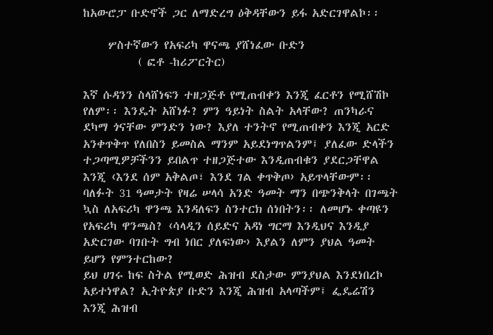ከአውሮፓ ቡድኖች ጋር ለማድረግ ዕቅዳቸውን ይፋ አድርገዋልኮ፡፡

     ሦስተኛውን የአፍሪካ ዋናጫ ያሸነፈው ቡድን
           ( ፎቶ -ከሪፖርትር)

እኛ ሱዳንን ስላሸነፍን ተዘጋጅቶ የሚጠብቀን እንጂ ፈርቶን የሚሸሽኮ የለም፡፡ እንዴት አሸነፉ? ምን ዓይነት ስልት አላቸው? ጠንካራና ደካማ ጎናቸው ምንድን ነው? እያለ ተንትኖ የሚጠብቀን እንጂ አርድ አንቀጥቅጥ የለበስን ይመስል ማንም አይደነግጥልንም፤ ያለፈው ድላችን ተጋጣሚዎቻችንን ይበልጥ ተዘጋጅተው እንዲጠብቁን ያደርጋቸዋል እንጂ ‹እንደ ሰም አቅልጦ፣ እንደ ገል ቀጥቅጦ› አይጥላቸውም፡፡
ባለፉት 31 ዓመታት የዛሬ ሠላሳ አንድ ዓመት ማን በጭንቅላት በገጫት ኳስ ለአፍሪካ ዋንጫ እንዳለፍን ስንተርክ ሰነበትን፡፡ ለመሆኑ ቀጣዩን የአፍሪካ ዋንጫስ? ‹ሳላዲን ሰይድና አዳነ ግርማ እንዲህና እንዲያ አድርገው ባገቡት ግብ ነበር ያለፍነው› እያልን ለምን ያህል ዓመት ይሆን የምንተርከው?
ይህ ሀገሩ ከፍ ስትል የሚወድ ሕዝብ ደስታው ምንያህል እንደነበረኮ አይተነዋል? ኢትዮጵያ ቡድን እንጂ ሕዝብ አላጣችም፤ ፌዴሬሽን እንጂ ሕዝብ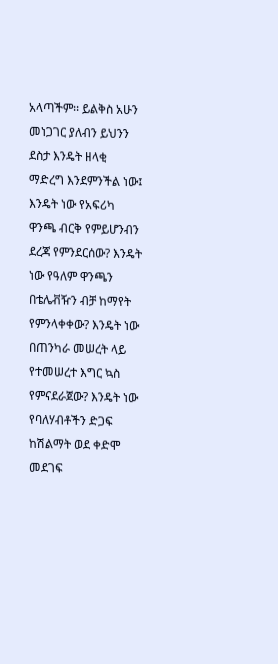አላጣችም፡፡ ይልቅስ አሁን መነጋገር ያለብን ይህንን ደስታ እንዴት ዘላቂ ማድረግ እንደምንችል ነው፤ እንዴት ነው የአፍሪካ ዋንጫ ብርቅ የምይሆንብን ደረጃ የምንደርሰው? እንዴት ነው የዓለም ዋንጫን በቴሌቭዥን ብቻ ከማየት የምንላቀቀው? እንዴት ነው በጠንካራ መሠረት ላይ የተመሠረተ እግር ኳስ የምናደራጀው? እንዴት ነው የባለሃብቶችን ድጋፍ ከሽልማት ወደ ቀድሞ መደገፍ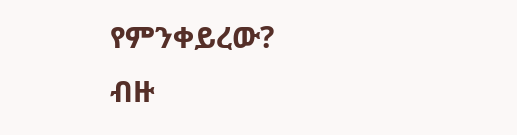የምንቀይረው?
ብዙ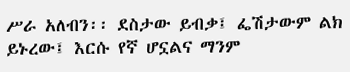ሥራ አለብን፡፡ ደስታው ይብቃ፤ ፌሽታውም ልክ ይኑረው፤ እርሱ የኛ ሆኗልና ማንም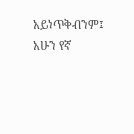አይነጥቅብንም፤ አሁን የኛ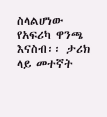ስላልሆነው የአፍሪካ ዋንጫ እናስብ፡፡ ታሪክ ላይ መተኛት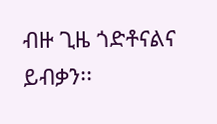ብዙ ጊዜ ጎድቶናልና ይብቃን፡፡